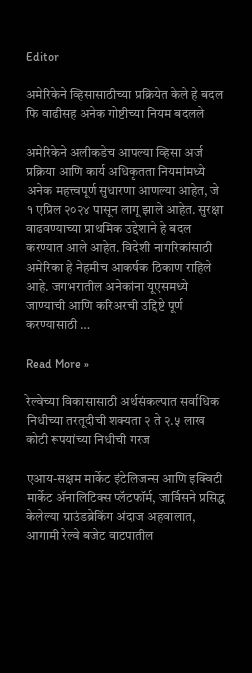Editor

अमेरिकेने व्हिसासाठीच्या प्रक्रियेत केले हे बदल फि वाढीसह अनेक गोष्टीच्या नियम बदलले

अमेरिकेने अलीकडेच आपल्या व्हिसा अर्ज प्रक्रिया आणि कार्य अधिकृतता नियमांमध्ये अनेक महत्त्वपूर्ण सुधारणा आणल्या आहेत, जे १ एप्रिल २०२४ पासून लागू झाले आहेत. सुरक्षा वाढवण्याच्या प्राथमिक उद्देशाने हे बदल करण्यात आले आहेत. विदेशी नागरिकांसाठी अमेरिका हे नेहमीच आकर्षक ठिकाण राहिले आहे. जगभरातील अनेकांना यूएसमध्ये जाण्याची आणि करिअरची उद्दिष्टे पूर्ण करण्यासाठी …

Read More »

रेल्वेच्या विकासासाठी अर्थसंकल्पात सर्वाधिक निधीच्या तरतूदीची शक्यता २ ते २.५ लाख कोटी रूपयांच्या निधीची गरज

एआय-सक्षम मार्केट इंटेलिजन्स आणि इक्विटी मार्केट ॲनालिटिक्स प्लॅटफॉर्म, जार्विसने प्रसिद्ध केलेल्या ग्राउंडब्रेकिंग अंदाज अहवालात, आगामी रेल्वे बजेट वाटपातील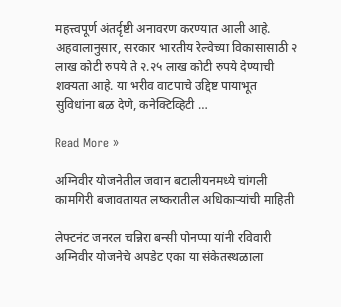महत्त्वपूर्ण अंतर्दृष्टी अनावरण करण्यात आली आहे. अहवालानुसार, सरकार भारतीय रेल्वेच्या विकासासाठी २ लाख कोटी रुपये ते २.२५ लाख कोटी रुपये देण्याची शक्यता आहे. या भरीव वाटपाचे उद्दिष्ट पायाभूत सुविधांना बळ देणे, कनेक्टिव्हिटी …

Read More »

अग्निवीर योजनेतील जवान बटालीयनमध्ये चांगली कामगिरी बजावतायत लष्करातील अधिकाऱ्यांची माहिती

लेफ्टनंट जनरल चन्निरा बन्सी पोनप्पा यांनी रविवारी अग्निवीर योजनेचे अपडेट एका या संकेतस्थळाला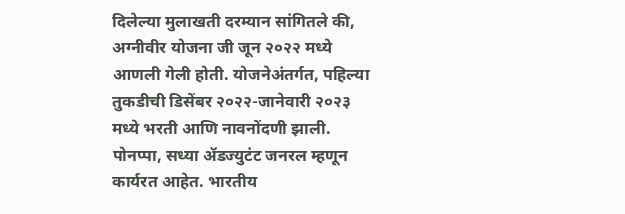दिलेल्या मुलाखती दरम्यान सांगितले की, अग्नीवीर योजना जी जून २०२२ मध्ये आणली गेली होती. योजनेअंतर्गत, पहिल्या तुकडीची डिसेंबर २०२२-जानेवारी २०२३ मध्ये भरती आणि नावनोंदणी झाली. पोनप्पा, सध्या ॲडज्युटंट जनरल म्हणून कार्यरत आहेत. भारतीय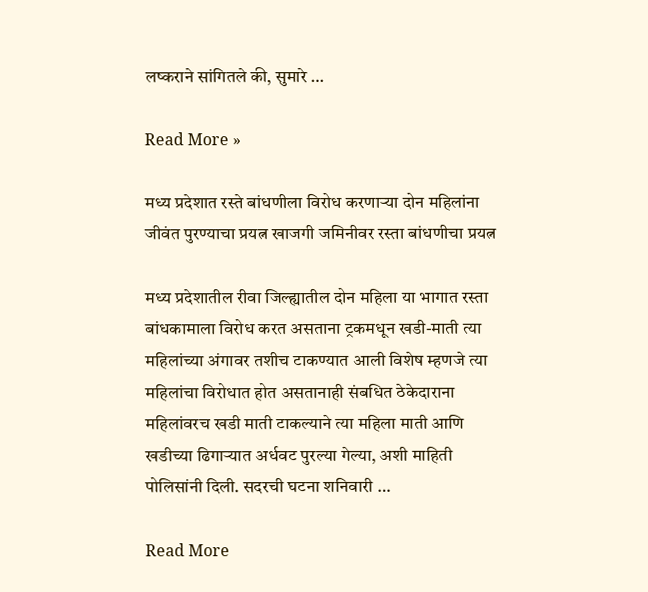लष्कराने सांगितले की, सुमारे …

Read More »

मध्य प्रदेशात रस्ते बांधणीला विरोध करणाऱ्या दोन महिलांना जीवंत पुरण्याचा प्रयत्न खाजगी जमिनीवर रस्ता बांधणीचा प्रयत्न

मध्य प्रदेशातील रीवा जिल्ह्यातील दोन महिला या भागात रस्ता बांधकामाला विरोध करत असताना ट्रकमधून खडी-माती त्या महिलांच्या अंगावर तशीच टाकण्यात आली विशेष म्हणजे त्या महिलांचा विरोधात होत असतानाही संबधित ठेकेदाराना महिलांवरच खडी माती टाकल्याने त्या महिला माती आणि खडीच्या ढिगाऱ्यात अर्धवट पुरल्या गेल्या, अशी माहिती पोलिसांनी दिली. सदरची घटना शनिवारी …

Read More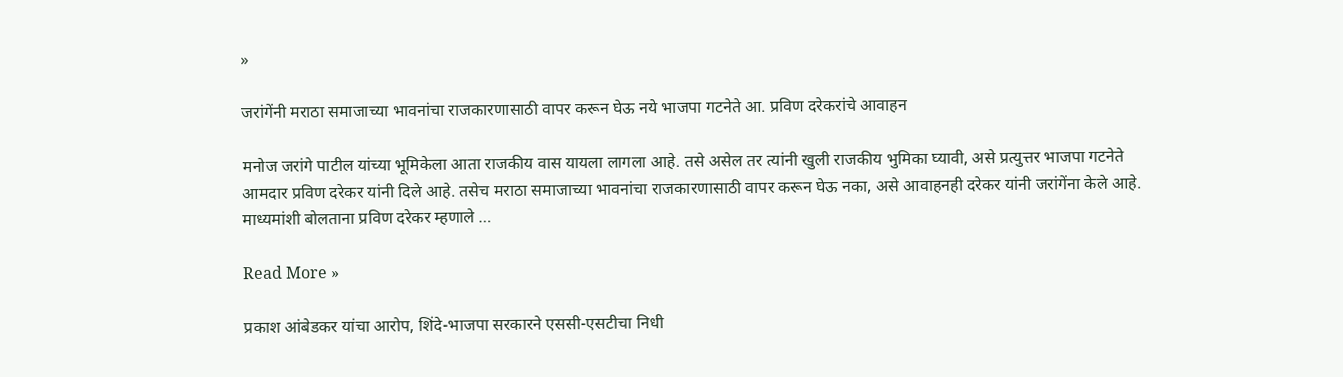»

जरांगेंनी मराठा समाजाच्या भावनांचा राजकारणासाठी वापर करून घेऊ नये भाजपा गटनेते आ. प्रविण दरेकरांचे आवाहन

मनोज जरांगे पाटील यांच्या भूमिकेला आता राजकीय वास यायला लागला आहे. तसे असेल तर त्यांनी खुली राजकीय भुमिका घ्यावी, असे प्रत्युत्तर भाजपा गटनेते आमदार प्रविण दरेकर यांनी दिले आहे. तसेच मराठा समाजाच्या भावनांचा राजकारणासाठी वापर करून घेऊ नका, असे आवाहनही दरेकर यांनी जरांगेंना केले आहे. माध्यमांशी बोलताना प्रविण दरेकर म्हणाले …

Read More »

प्रकाश आंबेडकर यांचा आरोप, शिंदे-भाजपा सरकारने एससी-एसटीचा निधी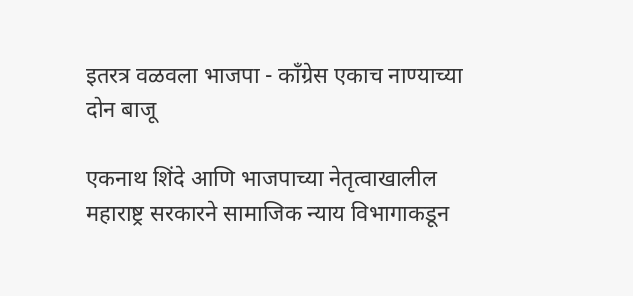इतरत्र वळवला भाजपा - काँग्रेस एकाच नाण्याच्या दोन बाजू

एकनाथ शिंदे आणि भाजपाच्या नेतृत्वाखालील महाराष्ट्र सरकारने सामाजिक न्याय विभागाकडून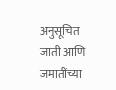अनुसूचित जाती आणि जमातींच्या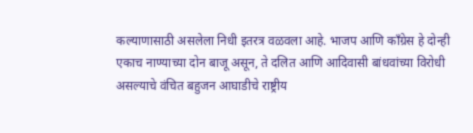कल्याणासाठी असलेला निधी इतरत्र वळवला आहे. भाजप आणि काँग्रेस हे दोन्ही एकाच नाण्याच्या दोन बाजू असून, ते दलित आणि आदिवासी बांधवांच्या विरोधी असल्याचे वंचित बहुजन आघाडीचे राष्ट्रीय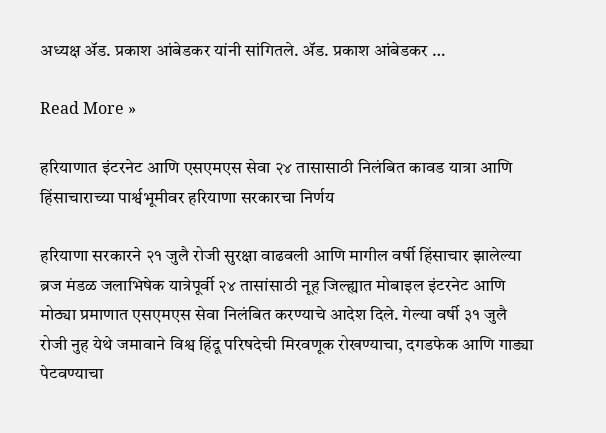अध्यक्ष ॲड. प्रकाश आंबेडकर यांनी सांगितले. ॲड. प्रकाश आंबेडकर …

Read More »

हरियाणात इंटरनेट आणि एसएमएस सेवा २४ तासासाठी निलंबित कावड यात्रा आणि हिंसाचाराच्या पार्श्वभूमीवर हरियाणा सरकारचा निर्णय

हरियाणा सरकारने २१ जुलै रोजी सुरक्षा वाढवली आणि मागील वर्षी हिंसाचार झालेल्या ब्रज मंडळ जलाभिषेक यात्रेपूर्वी २४ तासांसाठी नूह जिल्ह्यात मोबाइल इंटरनेट आणि मोठ्या प्रमाणात एसएमएस सेवा निलंबित करण्याचे आदेश दिले. गेल्या वर्षी ३१ जुलै रोजी नुह येथे जमावाने विश्व हिंदू परिषदेची मिरवणूक रोखण्याचा, दगडफेक आणि गाड्या पेटवण्याचा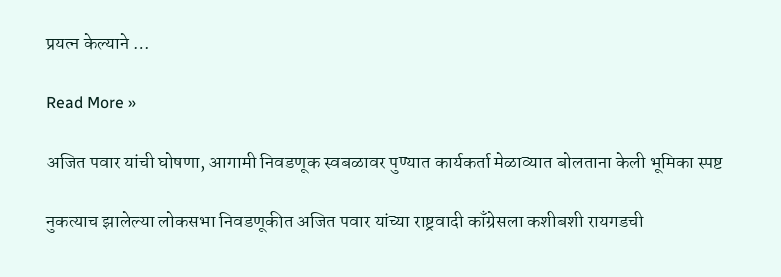प्रयत्न केल्याने …

Read More »

अजित पवार यांची घोषणा, आगामी निवडणूक स्वबळावर पुण्यात कार्यकर्ता मेळाव्यात बोलताना केली भूमिका स्पष्ट

नुकत्याच झालेल्या लोकसभा निवडणूकीत अजित पवार यांच्या राष्ट्रवादी काँग्रेसला कशीबशी रायगडची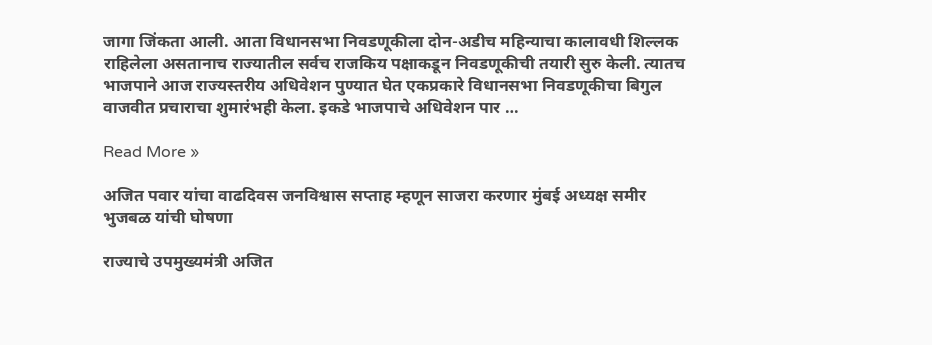जागा जिंकता आली. आता विधानसभा निवडणूकीला दोन-अडीच महिन्याचा कालावधी शिल्लक राहिलेला असतानाच राज्यातील सर्वच राजकिय पक्षाकडून निवडणूकीची तयारी सुरु केली. त्यातच भाजपाने आज राज्यस्तरीय अधिवेशन पुण्यात घेत एकप्रकारे विधानसभा निवडणूकीचा बिगुल वाजवीत प्रचाराचा शुमारंभही केला. इकडे भाजपाचे अधिवेशन पार …

Read More »

अजित पवार यांचा वाढदिवस जनविश्वास सप्ताह म्हणून साजरा करणार मुंबई अध्यक्ष समीर भुजबळ यांची घोषणा

राज्याचे उपमुख्यमंत्री अजित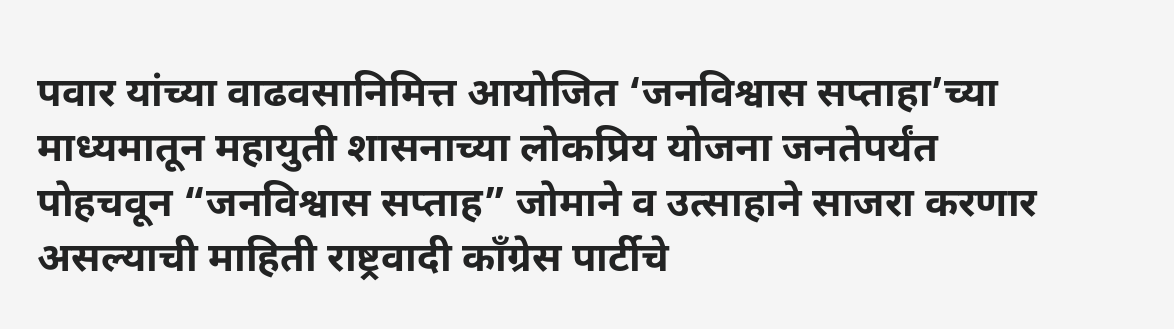पवार यांच्या वाढवसानिमित्त आयोजित ‘जनविश्वास सप्ताहा’च्या माध्यमातून महायुती शासनाच्या लोकप्रिय योजना जनतेपर्यंत पोहचवून “जनविश्वास सप्ताह” जोमाने व उत्साहाने साजरा करणार असल्याची माहिती राष्ट्रवादी काँग्रेस पार्टीचे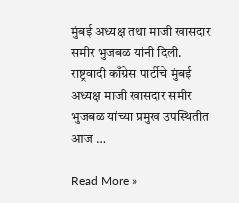मुंबई अध्यक्ष तथा माजी खासदार समीर भुजबळ यांनी दिली. राष्ट्रवादी काँग्रेस पार्टीचे मुंबई अध्यक्ष माजी खासदार समीर भुजबळ यांच्या प्रमुख उपस्थितीत आज …

Read More »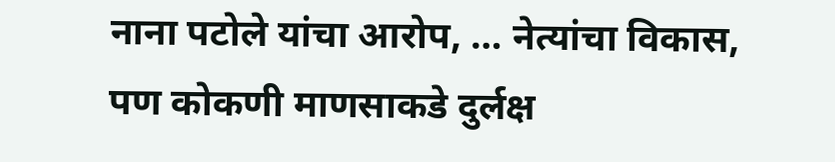नाना पटोले यांचा आरोप, … नेत्यांचा विकास, पण कोकणी माणसाकडे दुर्लक्ष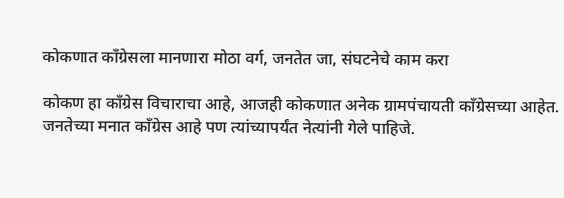कोकणात काँग्रेसला मानणारा मोठा वर्ग, जनतेत जा, संघटनेचे काम करा

कोकण हा काँग्रेस विचाराचा आहे, आजही कोकणात अनेक ग्रामपंचायती काँग्रेसच्या आहेत. जनतेच्या मनात काँग्रेस आहे पण त्यांच्यापर्यंत नेत्यांनी गेले पाहिजे.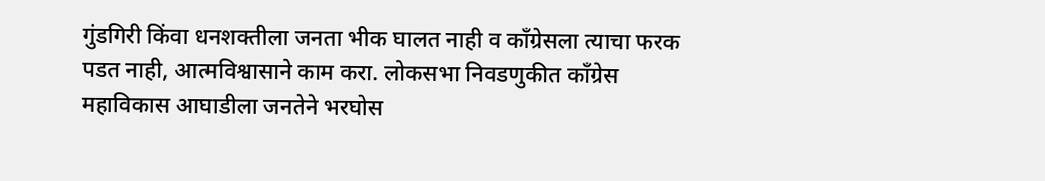गुंडगिरी किंवा धनशक्तीला जनता भीक घालत नाही व काँग्रेसला त्याचा फरक पडत नाही, आत्मविश्वासाने काम करा. लोकसभा निवडणुकीत काँग्रेस महाविकास आघाडीला जनतेने भरघोस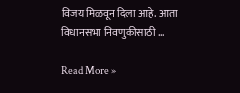विजय मिळवून दिला आहे. आता विधानसभा निवणुकीसाठी …

Read More »